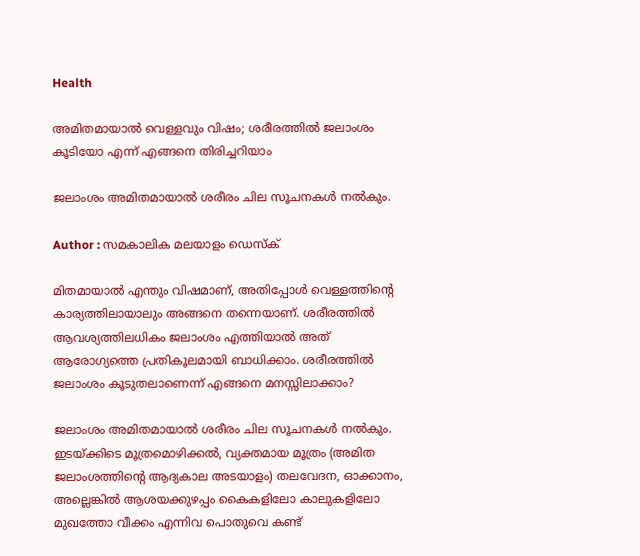Health

അമിതമായാല്‍ വെള്ളവും വിഷം; ശരീരത്തിൽ ജലാംശം കൂടിയോ എന്ന് എങ്ങനെ തിരിച്ചറിയാം

ജലാംശം അമിതമായാൽ ശരീരം ചില സൂചനകൾ നൽകും.

Author : സമകാലിക മലയാളം ഡെസ്ക്

മിതമായാൽ എന്തും വിഷമാണ്, അതിപ്പോൾ വെള്ളത്തിന്റെ കാര്യത്തിലായാലും അങ്ങനെ തന്നെയാണ്. ശരീരത്തിൽ ആവശ്യത്തിലധികം ജലാംശം എത്തിയാൽ അത് ആരോഗ്യത്തെ പ്രതികൂലമായി ബാധിക്കാം. ശരീരത്തിൽ ജലാംശം കൂടുതലാണെന്ന് എങ്ങനെ മനസ്സിലാക്കാം?

ജലാംശം അമിതമായാൽ ശരീരം ചില സൂചനകൾ നൽകും. ഇടയ്‌ക്കിടെ മൂത്രമൊഴിക്കല്‍, വ്യക്തമായ മൂത്രം (അമിത ജലാംശത്തിന്റെ ആദ്യകാല അടയാളം) തലവേദന, ഓക്കാനം, അല്ലെങ്കില്‍ ആശയക്കുഴപ്പം കൈകളിലോ കാലുകളിലോ മുഖത്തോ വീക്കം എന്നിവ പൊതുവെ കണ്ട്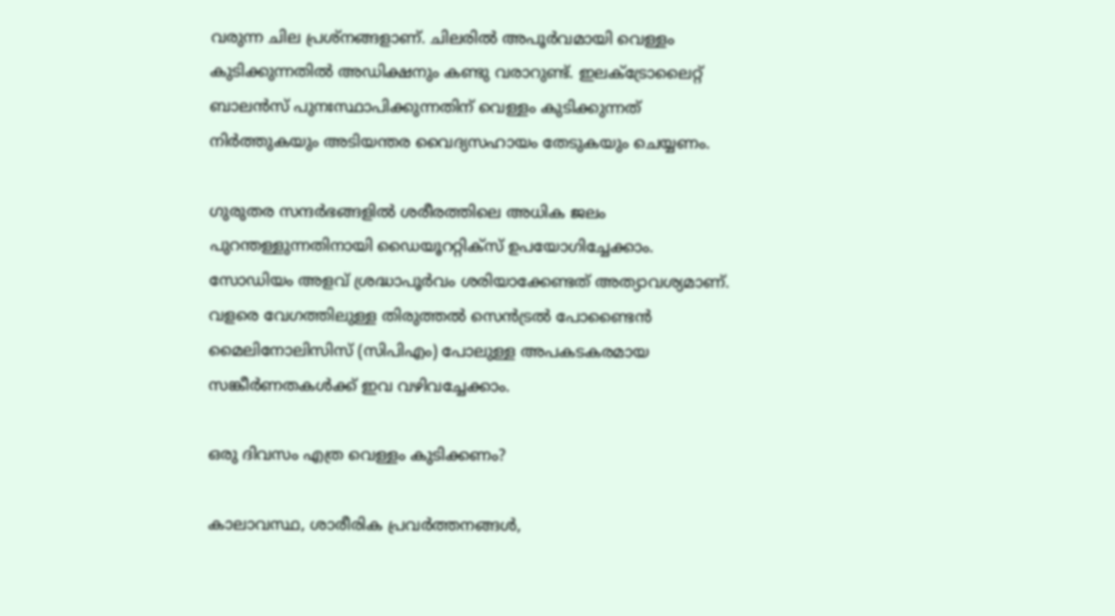വരുന്ന ചില പ്രശ്‌നങ്ങളാണ്. ചിലരിൽ അപൂർവമായി വെള്ളം കുടിക്കുന്നതിൽ അഡിക്ഷനും കണ്ടു വരാറുണ്ട്. ഇലക്ട്രോലൈറ്റ് ബാലന്‍സ് പുനഃസ്ഥാപിക്കുന്നതിന് വെള്ളം കുടിക്കുന്നത് നിര്‍ത്തുകയും അടിയന്തര വൈദ്യസഹായം തേടുകയും ചെയ്യണം.

ഗുരുതര സന്ദര്‍ഭങ്ങളില്‍ ശരീരത്തിലെ അധിക ജലം പുറന്തള്ളുന്നതിനായി ഡൈയൂററ്റിക്‌സ് ഉപയോഗിച്ചേക്കാം. സോഡിയം അളവ് ശ്രദ്ധാപൂര്‍വം ശരിയാക്കേണ്ടത് അത്യാവശ്യമാണ്. വളരെ വേഗത്തിലുള്ള തിരുത്തല്‍ സെന്‍ട്രല്‍ പോണ്ടൈന്‍ മൈലിനോലിസിസ് (സിപിഎം) പോലുള്ള അപകടകരമായ സങ്കീര്‍ണതകള്‍ക്ക് ഇവ വഴിവച്ചേക്കാം.

ഒരു ദിവസം എത്ര വെള്ളം കുടിക്കണം?

കാലാവസ്ഥ, ശാരീരിക പ്രവര്‍ത്തനങ്ങള്‍,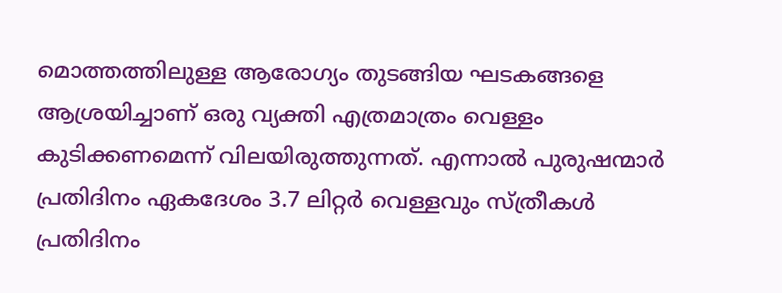മൊത്തത്തിലുള്ള ആരോഗ്യം തുടങ്ങിയ ഘടകങ്ങളെ ആശ്രയിച്ചാണ് ഒരു വ്യക്തി എത്രമാത്രം വെള്ളം കുടിക്കണമെന്ന് വിലയിരുത്തുന്നത്. എന്നാല്‍ പുരുഷന്മാര്‍ പ്രതിദിനം ഏകദേശം 3.7 ലിറ്റര്‍ വെള്ളവും സ്ത്രീകള്‍ പ്രതിദിനം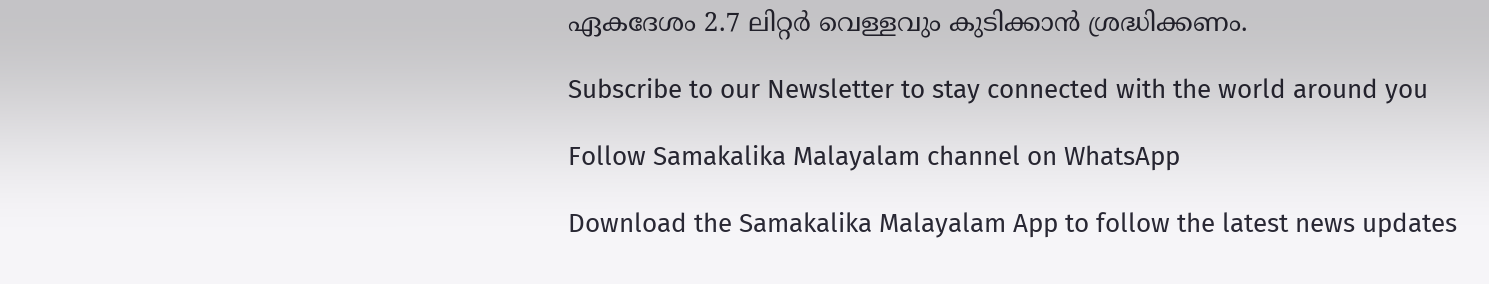ഏകദേശം 2.7 ലിറ്റര്‍ വെള്ളവും കുടിക്കാന്‍ ശ്രദ്ധിക്കണം.

Subscribe to our Newsletter to stay connected with the world around you

Follow Samakalika Malayalam channel on WhatsApp

Download the Samakalika Malayalam App to follow the latest news updates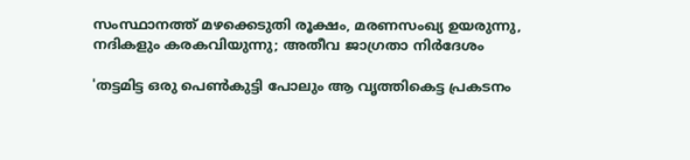സംസ്ഥാനത്ത് മഴക്കെടുതി രൂക്ഷം, മരണസംഖ്യ ഉയരുന്നു, നദികളും കരകവിയുന്നു; അതീവ ജാഗ്രതാ നിര്‍ദേശം

'തട്ടമിട്ട ഒരു പെണ്‍കുട്ടി പോലും ആ വൃത്തികെട്ട പ്രകടനം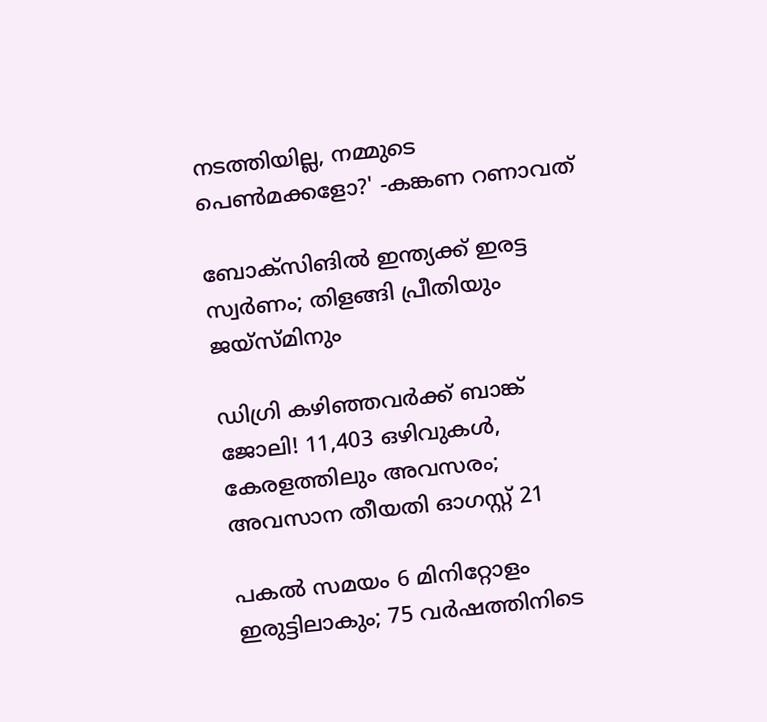നടത്തിയില്ല, നമ്മുടെ പെണ്‍മക്കളോ?' -കങ്കണ റണാവത്

ബോക്‌സിങില്‍ ഇന്ത്യക്ക് ഇരട്ട സ്വര്‍ണം; തിളങ്ങി പ്രീതിയും ജയ്‌സ്മിനും

ഡിഗ്രി കഴിഞ്ഞവർക്ക് ബാങ്ക് ജോലി! 11,403 ഒഴിവുകൾ, കേരളത്തിലും അവസരം; അവസാന തീയതി ഓഗസ്റ്റ് 21

പകല്‍ സമയം 6 മിനിറ്റോളം ഇരുട്ടിലാകും; 75 വര്‍ഷത്തിനിടെ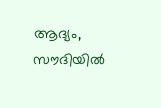ആദ്യം, സൗദിയില്‍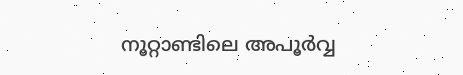നൂറ്റാണ്ടിലെ അപൂര്‍വ്വ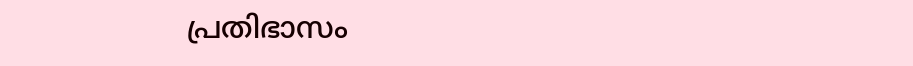പ്രതിഭാസം